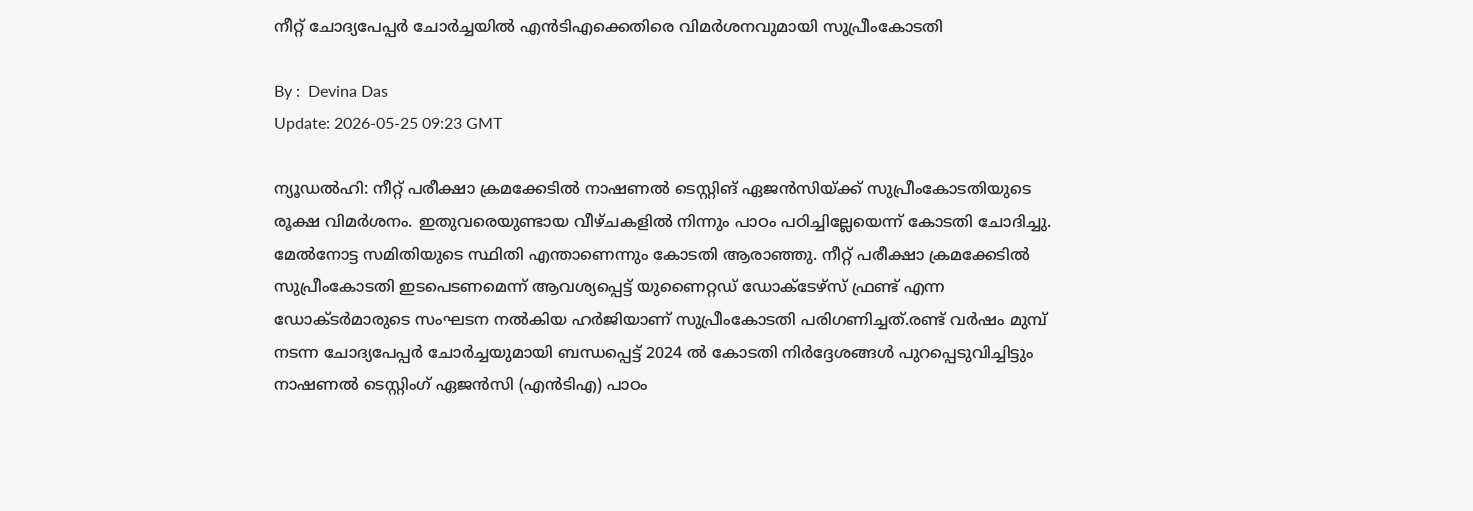നീറ്റ് ചോദ്യപേപ്പർ ചോർച്ചയിൽ എന്‍ടിഎക്കെതിരെ വിമർശനവുമായി സുപ്രീംകോടതി

By :  Devina Das
Update: 2026-05-25 09:23 GMT

ന്യൂഡൽഹി: നീറ്റ് പരീക്ഷാ ക്രമക്കേടിൽ നാഷണൽ ടെസ്റ്റിങ് ഏജൻസിയ്ക്ക് സുപ്രീംകോടതിയുടെ രൂക്ഷ വിമർശനം. ഇതുവരെയുണ്ടായ വീഴ്ചകളിൽ നിന്നും പാഠം പഠിച്ചില്ലേയെന്ന് കോടതി ചോദിച്ചു. മേൽനോട്ട സമിതിയുടെ സ്ഥിതി എന്താണെന്നും കോടതി ആരാഞ്ഞു. നീറ്റ് പരീക്ഷാ ക്രമക്കേടിൽ സുപ്രീംകോടതി ഇടപെടണമെന്ന് ആവശ്യപ്പെട്ട് യുണൈറ്റഡ് ഡോക്ടേഴ്‌സ് ഫ്രണ്ട് എന്ന ഡോക്ടർമാരുടെ സംഘടന നൽകിയ ഹർജിയാണ് സുപ്രീംകോടതി പരിഗണിച്ചത്.രണ്ട് വർഷം മുമ്പ് നടന്ന ചോദ്യപേപ്പർ ചോർച്ചയുമായി ബന്ധപ്പെട്ട് 2024 ൽ കോടതി നിർദ്ദേശങ്ങൾ പുറപ്പെടുവിച്ചിട്ടും നാഷണൽ ടെസ്റ്റിംഗ് ഏജൻസി (എൻ‌ടി‌എ) പാഠം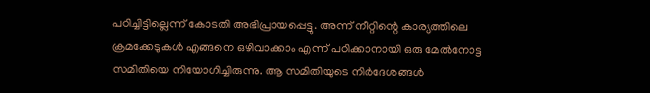പഠിച്ചിട്ടില്ലെന്ന് കോടതി അഭിപ്രായപ്പെട്ടു. അന്ന് നീറ്റിന്റെ കാര്യത്തിലെ ക്രമക്കേടുകൾ എങ്ങനെ ഒഴിവാക്കാം എന്ന് പഠിക്കാനായി ഒരു മേൽനോട്ട സമിതിയെ നിയോഗിച്ചിരുന്നു. ആ സമിതിയുടെ നിർദേശങ്ങൾ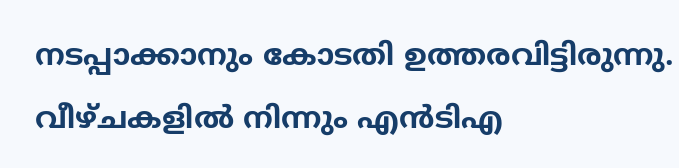നടപ്പാക്കാനും കോടതി ഉത്തരവിട്ടിരുന്നു. വീഴ്ചകളിൽ നിന്നും എൻടിഎ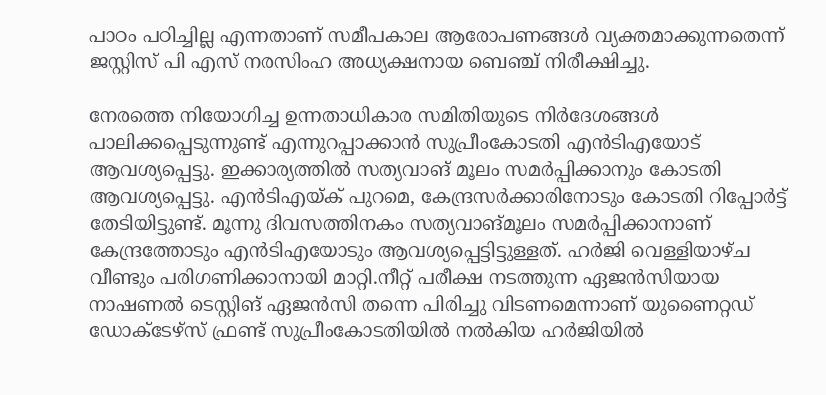പാഠം പഠിച്ചില്ല എന്നതാണ് സമീപകാല ആരോപണങ്ങൾ വ്യക്തമാക്കുന്നതെന്ന് ജസ്റ്റിസ് പി എസ് നരസിംഹ അധ്യക്ഷനായ ബെഞ്ച് നിരീക്ഷിച്ചു.

നേരത്തെ നിയോഗിച്ച ഉന്നതാധികാര സമിതിയുടെ നിർദേശങ്ങൾ പാലിക്കപ്പെടുന്നുണ്ട് എന്നുറപ്പാക്കാൻ സുപ്രീംകോടതി എൻടിഎയോട് ആവശ്യപ്പെട്ടു. ഇക്കാര്യത്തിൽ സത്യവാങ് മൂലം സമർപ്പിക്കാനും കോടതി ആവശ്യപ്പെട്ടു. എൻടിഎയ്ക് പുറമെ, കേന്ദ്രസർക്കാരിനോടും കോടതി റിപ്പോർട്ട് തേടിയിട്ടുണ്ട്. മൂന്നു ദിവസത്തിനകം സത്യവാങ്മൂലം സമർപ്പിക്കാനാണ് കേന്ദ്രത്തോടും എൻടിഎയോടും ആവശ്യപ്പെട്ടിട്ടുള്ളത്. ഹർജി വെള്ളിയാഴ്ച വീണ്ടും പരിഗണിക്കാനായി മാറ്റി.നീറ്റ് പരീക്ഷ നടത്തുന്ന ഏജൻസിയായ നാഷണൽ ടെസ്റ്റിങ് ഏജൻസി തന്നെ പിരിച്ചു വിടണമെന്നാണ് യുണൈറ്റഡ് ഡോക്ടേഴ്‌സ് ഫ്രണ്ട് സുപ്രീംകോടതിയിൽ നൽകിയ ഹർജിയിൽ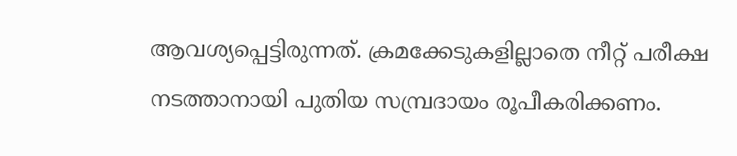ആവശ്യപ്പെട്ടിരുന്നത്. ക്രമക്കേടുകളില്ലാതെ നീറ്റ് പരീക്ഷ നടത്താനായി പുതിയ സമ്പ്രദായം രൂപീകരിക്കണം.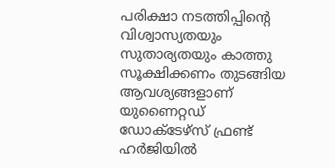പരിക്ഷാ നടത്തിപ്പിന്റെ വിശ്വാസ്യതയും സുതാര്യതയും കാത്തു സൂക്ഷിക്കണം തുടങ്ങിയ ആവശ്യങ്ങളാണ് യുണൈറ്റഡ് ഡോക്ടേഴ്‌സ് ഫ്രണ്ട് ഹർജിയിൽ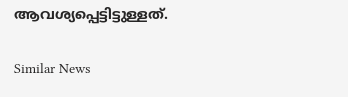ആവശ്യപ്പെട്ടിട്ടുള്ളത്.

Similar News